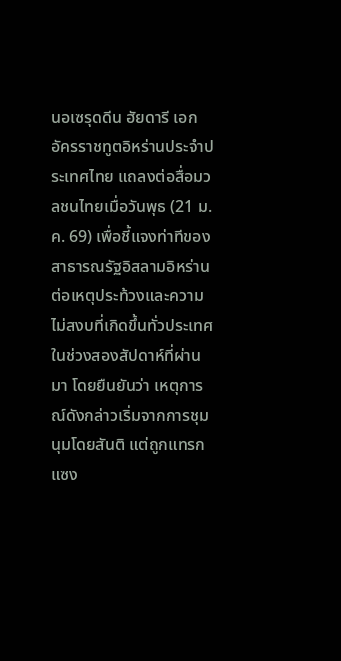นอเซรุดดีน ฮัยดารี เอกอัครราชทูตอิหร่านประจำประเทศไทย แถลงต่อสื่อมวลชนไทยเมื่อวันพุธ (21 ม.ค. 69) เพื่อชี้แจงท่าทีของสาธารณรัฐอิสลามอิหร่านต่อเหตุประท้วงและความไม่สงบที่เกิดขึ้นทั่วประเทศในช่วงสองสัปดาห์ที่ผ่านมา โดยยืนยันว่า เหตุการณ์ดังกล่าวเริ่มจากการชุมนุมโดยสันติ แต่ถูกแทรกแซง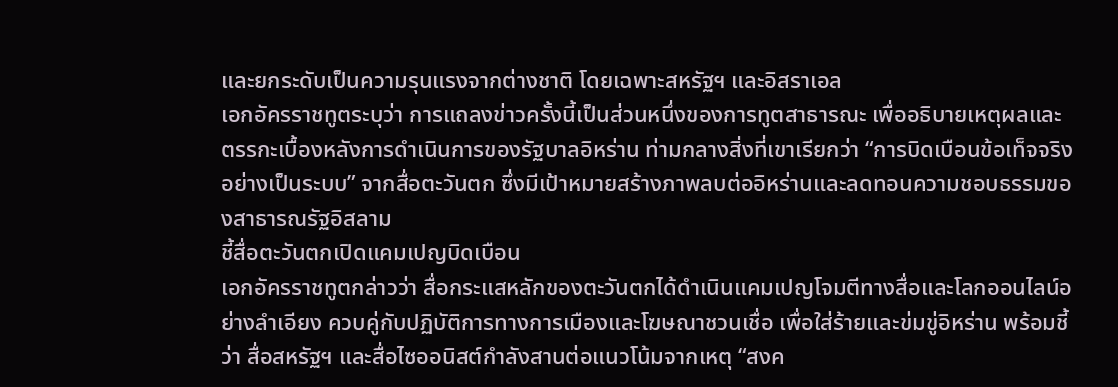และยกระดับเป็นความรุนแรงจากต่างชาติ โดยเฉพาะสหรัฐฯ และอิสราเอล
เอกอัครราชทูตระบุว่า การแถลงข่าวครั้งนี้เป็นส่วนหนึ่งของการทูตสาธารณะ เพื่ออธิบายเหตุผลและตรรกะเบื้องหลังการดำเนินการของรัฐบาลอิหร่าน ท่ามกลางสิ่งที่เขาเรียกว่า “การบิดเบือนข้อเท็จจริงอย่างเป็นระบบ” จากสื่อตะวันตก ซึ่งมีเป้าหมายสร้างภาพลบต่ออิหร่านและลดทอนความชอบธรรมของสาธารณรัฐอิสลาม
ชี้สื่อตะวันตกเปิดแคมเปญบิดเบือน
เอกอัครราชทูตกล่าวว่า สื่อกระแสหลักของตะวันตกได้ดำเนินแคมเปญโจมตีทางสื่อและโลกออนไลน์อย่างลำเอียง ควบคู่กับปฏิบัติการทางการเมืองและโฆษณาชวนเชื่อ เพื่อใส่ร้ายและข่มขู่อิหร่าน พร้อมชี้ว่า สื่อสหรัฐฯ และสื่อไซออนิสต์กำลังสานต่อแนวโน้มจากเหตุ “สงค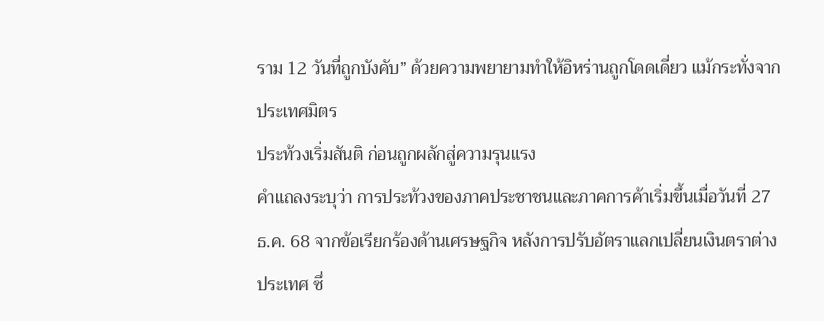ราม 12 วันที่ถูกบังคับ” ด้วยความพยายามทำให้อิหร่านถูกโดดเดี่ยว แม้กระทั่งจากประเทศมิตร
ประท้วงเริ่มสันติ ก่อนถูกผลักสู่ความรุนแรง
คำแถลงระบุว่า การประท้วงของภาคประชาชนและภาคการค้าเริ่มขึ้นเมื่อวันที่ 27 ธ.ค. 68 จากข้อเรียกร้องด้านเศรษฐกิจ หลังการปรับอัตราแลกเปลี่ยนเงินตราต่างประเทศ ซึ่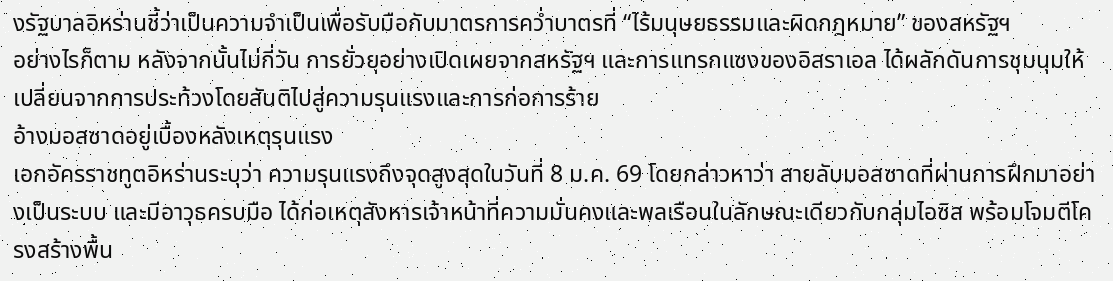งรัฐบาลอิหร่านชี้ว่าเป็นความจำเป็นเพื่อรับมือกับมาตรการคว่ำบาตรที่ “ไร้มนุษยธรรมและผิดกฎหมาย” ของสหรัฐฯ
อย่างไรก็ตาม หลังจากนั้นไม่กี่วัน การยั่วยุอย่างเปิดเผยจากสหรัฐฯ และการแทรกแซงของอิสราเอล ได้ผลักดันการชุมนุมให้เปลี่ยนจากการประท้วงโดยสันติไปสู่ความรุนแรงและการก่อการร้าย
อ้างมอสซาดอยู่เบื้องหลังเหตุรุนแรง
เอกอัครราชทูตอิหร่านระบุว่า ความรุนแรงถึงจุดสูงสุดในวันที่ 8 ม.ค. 69 โดยกล่าวหาว่า สายลับมอสซาดที่ผ่านการฝึกมาอย่างเป็นระบบ และมีอาวุธครบมือ ได้ก่อเหตุสังหารเจ้าหน้าที่ความมั่นคงและพลเรือนในลักษณะเดียวกับกลุ่มไอซิส พร้อมโจมตีโครงสร้างพื้น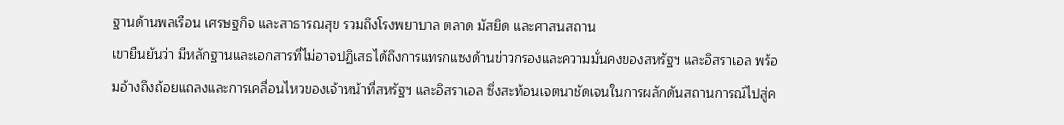ฐานด้านพลเรือน เศรษฐกิจ และสาธารณสุข รวมถึงโรงพยาบาล ตลาด มัสยิด และศาสนสถาน
เขายืนยันว่า มีหลักฐานและเอกสารที่ไม่อาจปฏิเสธได้ถึงการแทรกแซงด้านข่าวกรองและความมั่นคงของสหรัฐฯ และอิสราเอล พร้อมอ้างถึงถ้อยแถลงและการเคลื่อนไหวของเจ้าหน้าที่สหรัฐฯ และอิสราเอล ซึ่งสะท้อนเจตนาชัดเจนในการผลักดันสถานการณ์ไปสู่ค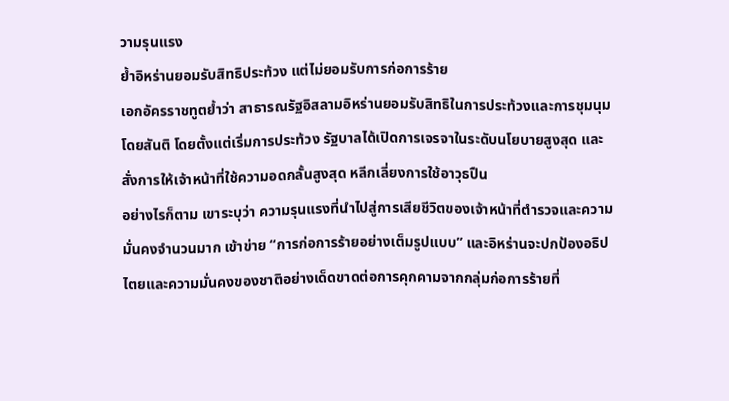วามรุนแรง
ย้ำอิหร่านยอมรับสิทธิประท้วง แต่ไม่ยอมรับการก่อการร้าย
เอกอัครราชทูตย้ำว่า สาธารณรัฐอิสลามอิหร่านยอมรับสิทธิในการประท้วงและการชุมนุมโดยสันติ โดยตั้งแต่เริ่มการประท้วง รัฐบาลได้เปิดการเจรจาในระดับนโยบายสูงสุด และสั่งการให้เจ้าหน้าที่ใช้ความอดกลั้นสูงสุด หลีกเลี่ยงการใช้อาวุธปืน
อย่างไรก็ตาม เขาระบุว่า ความรุนแรงที่นำไปสู่การเสียชีวิตของเจ้าหน้าที่ตำรวจและความมั่นคงจำนวนมาก เข้าข่าย “การก่อการร้ายอย่างเต็มรูปแบบ” และอิหร่านจะปกป้องอธิปไตยและความมั่นคงของชาติอย่างเด็ดขาดต่อการคุกคามจากกลุ่มก่อการร้ายที่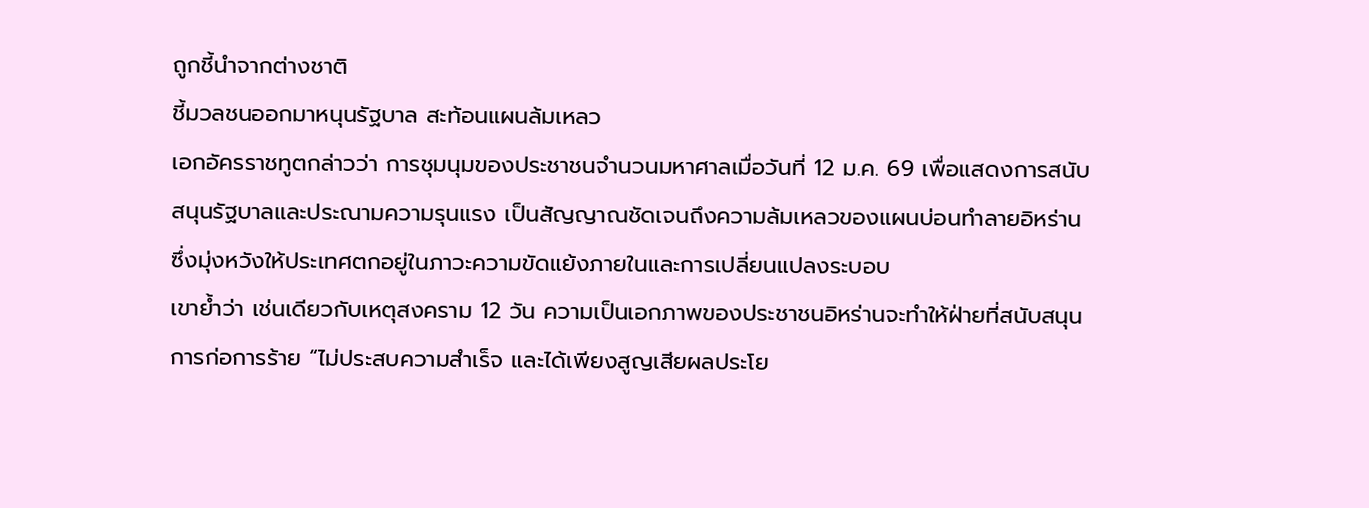ถูกชี้นำจากต่างชาติ
ชี้มวลชนออกมาหนุนรัฐบาล สะท้อนแผนล้มเหลว
เอกอัครราชทูตกล่าวว่า การชุมนุมของประชาชนจำนวนมหาศาลเมื่อวันที่ 12 ม.ค. 69 เพื่อแสดงการสนับสนุนรัฐบาลและประณามความรุนแรง เป็นสัญญาณชัดเจนถึงความล้มเหลวของแผนบ่อนทำลายอิหร่าน ซึ่งมุ่งหวังให้ประเทศตกอยู่ในภาวะความขัดแย้งภายในและการเปลี่ยนแปลงระบอบ
เขาย้ำว่า เช่นเดียวกับเหตุสงคราม 12 วัน ความเป็นเอกภาพของประชาชนอิหร่านจะทำให้ฝ่ายที่สนับสนุนการก่อการร้าย “ไม่ประสบความสำเร็จ และได้เพียงสูญเสียผลประโย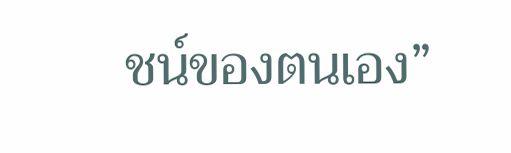ชน์ของตนเอง”